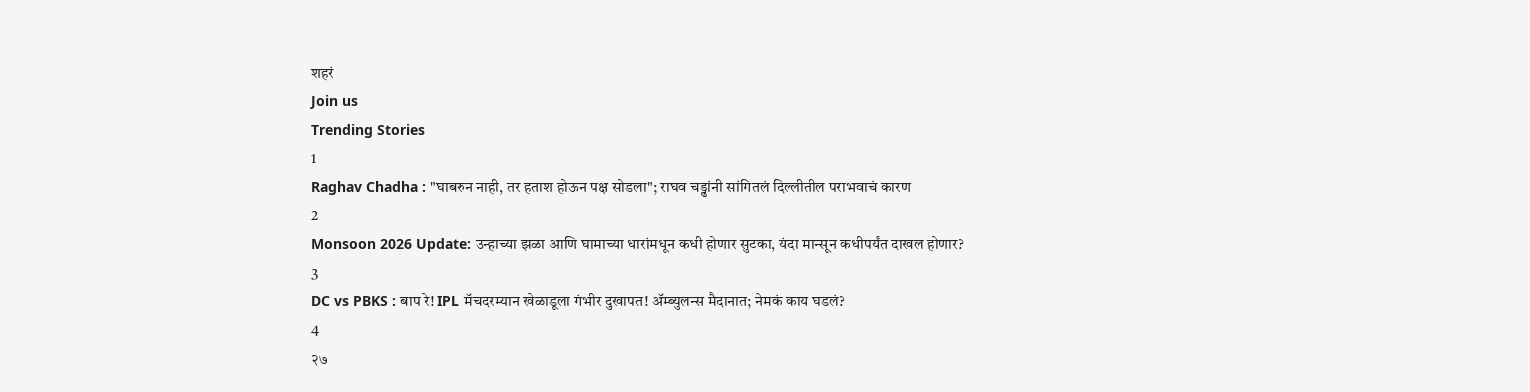शहरं
Join us
Trending Stories
1
Raghav Chadha : "घाबरुन नाही, तर हताश होऊन पक्ष सोडला"; राघव चड्ढांनी सांगितलं दिल्लीतील पराभवाचं कारण
2
Monsoon 2026 Update: उन्हाच्या झळा आणि घामाच्या धारांमधून कधी होणार सुटका, यंदा मान्सून कधीपर्यंत दाखल होणार?
3
DC vs PBKS : बाप रे! IPL मॅचदरम्यान खेळाडूला गंभीर दुखापत! ॲम्ब्युलन्स मैदानात; नेमकं काय घडलं?
4
२७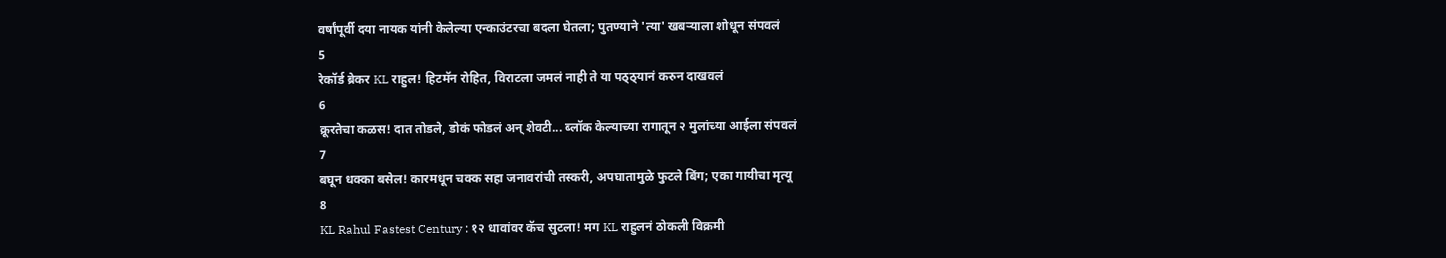वर्षांपूर्वी दया नायक यांनी केलेल्या एन्काउंटरचा बदला घेतला; पुतण्याने 'त्या' खबऱ्याला शोधून संपवलं
5
रेकॉर्ड ब्रेकर KL राहुल! हिटमॅन रोहित, विराटला जमलं नाही ते या पठ्ठ्यानं करुन दाखवलं
6
क्रूरतेचा कळस! दात तोडले, डोकं फोडलं अन् शेवटी... ब्लॉक केल्याच्या रागातून २ मुलांच्या आईला संपवलं
7
बघून धक्का बसेल! कारमधून चक्क सहा जनावरांची तस्करी, अपघातामुळे फुटले बिंग; एका गायीचा मृत्यू
8
KL Rahul Fastest Century : १२ धावांवर कॅच सुटला! मग KL राहुलनं ठोकली विक्रमी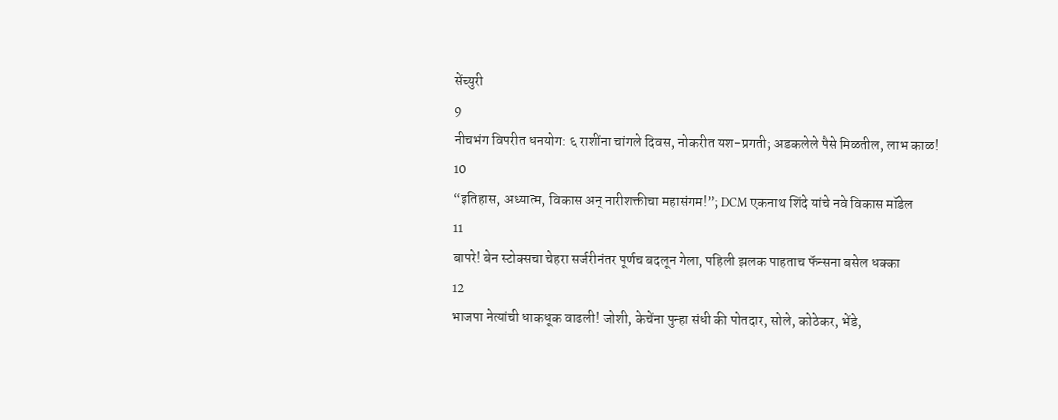सेंच्युरी
9
नीचभंग विपरीत धनयोग: ६ राशींना चांगले दिवस, नोकरीत यश-प्रगती; अडकलेले पैसे मिळतील, लाभ काळ!
10
“इतिहास, अध्यात्म, विकास अन् नारीशक्तीचा महासंगम!”; DCM एकनाथ शिंदे यांचे नवे विकास मॉडेल
11
बापरे! बेन स्टोक्सचा चेहरा सर्जरीनंतर पूर्णच बदलून गेला, पहिली झलक पाहताच फॅन्सना बसेल धक्का
12
भाजपा नेत्यांची धाकधूक वाढली! जोशी, केचेंना पुन्हा संधी की पोतदार, सोले, कोठेकर, भेंडे,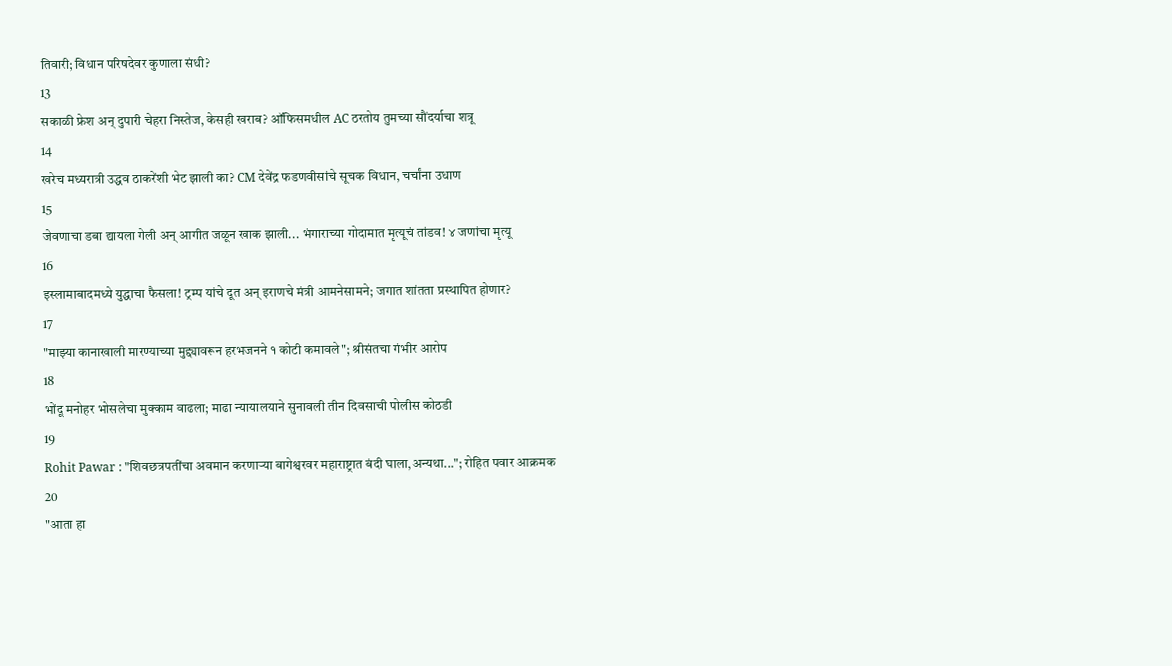तिवारी; विधान परिषदेवर कुणाला संधी?
13
सकाळी फ्रेश अन् दुपारी चेहरा निस्तेज, केसही खराब? ऑफिसमधील AC ठरतोय तुमच्या सौंदर्याचा शत्रू
14
खरेच मध्यरात्री उद्धव ठाकरेंशी भेट झाली का? CM देवेंद्र फडणवीसांचे सूचक विधान, चर्चांना उधाण
15
जेवणाचा डबा द्यायला गेली अन् आगीत जळून खाक झाली... भंगाराच्या गोदामात मृत्यूचं तांडव! ४ जणांचा मृत्यू
16
इस्लामाबादमध्ये युद्धाचा फैसला! ट्रम्प यांचे दूत अन् इराणचे मंत्री आमनेसामने; जगात शांतता प्रस्थापित होणार?
17
"माझ्या कानाखाली मारण्याच्या मुद्द्यावरून हरभजनने १ कोटी कमावले"; श्रीसंतचा गंभीर आरोप
18
भोंदू मनोहर भोसलेचा मुक्काम वाढला; माढा न्यायालयाने सुनावली तीन दिवसाची पोलीस कोठडी
19
Rohit Pawar : "शिवछत्रपतींचा अवमान करणाऱ्या बागेश्वरवर महाराष्ट्रात बंदी घाला,अन्यथा..."; रोहित पवार आक्रमक
20
"आता हा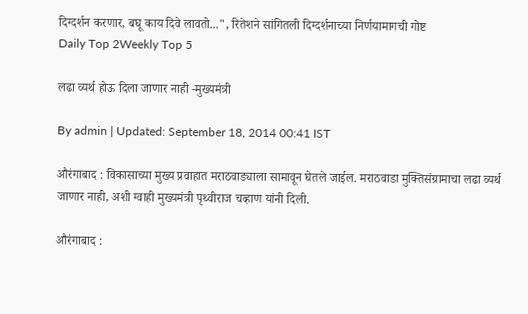दिग्दर्शन करणार, बघू काय दिवे लावतो...", रितेशने सांगितली दिग्दर्शनाच्या निर्णयामागची गोष्ट
Daily Top 2Weekly Top 5

लढा व्यर्थ होऊ दिला जाणार नाही -मुख्यमंत्री

By admin | Updated: September 18, 2014 00:41 IST

औरंगाबाद : विकासाच्या मुख्य प्रवाहात मराठवाड्याला सामावून घेतले जाईल. मराठवाडा मुक्तिसंग्रामाचा लढा व्यर्थ जाणार नाही, अशी ग्वाही मुख्यमंत्री पृथ्वीराज चव्हाण यांनी दिली.

औरंगाबाद :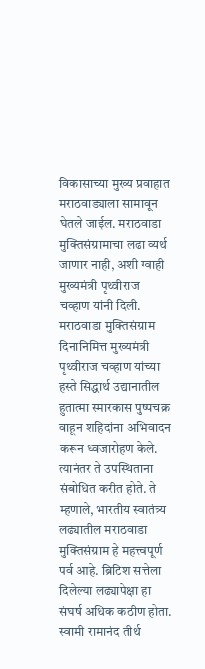विकासाच्या मुख्य प्रवाहात मराठवाड्याला सामावून घेतले जाईल. मराठवाडा मुक्तिसंग्रामाचा लढा व्यर्थ जाणार नाही, अशी ग्वाही मुख्यमंत्री पृथ्वीराज चव्हाण यांनी दिली. मराठवाडा मुक्तिसंग्राम दिनानिमित्त मुख्यमंत्री पृथ्वीराज चव्हाण यांच्या हस्ते सिद्धार्थ उद्यानातील हुतात्मा स्मारकास पुष्पचक्र वाहून शहिदांना अभिवादन करून ध्वजारोहण केले. त्यानंतर ते उपस्थिताना संबोधित करीत होते. ते म्हणाले, भारतीय स्वातंत्र्य लढ्यातील मराठवाडा मुक्तिसंग्राम हे महत्त्वपूर्ण पर्व आहे. ब्रिटिश सत्तेला दिलेल्या लढ्यापेक्षा हा संघर्ष अधिक कठीण होता. स्वामी रामानंद तीर्थ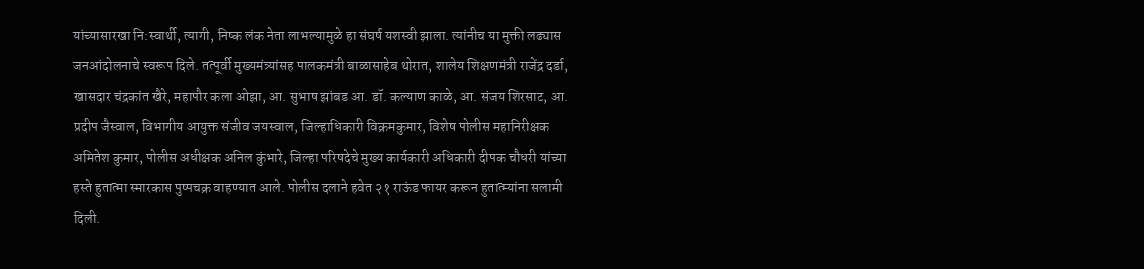यांच्यासारखा नि:स्वार्थी, त्यागी, निष्क लंक नेता लाभल्यामुळे हा संघर्ष यशस्वी झाला. त्यांनीच या मुक्ती लढ्यास जनआंदोलनाचे स्वरूप दिले. तत्पूर्वी मुख्यमंत्र्यांसह पालकमंत्री बाळासाहेब थोरात, शालेय शिक्षणमंत्री राजेंद्र दर्डा, खासदार चंद्रकांत खैरे, महापौर कला ओझा, आ. सुभाष झांबड आ. डॉ. कल्याण काळे, आ. संजय शिरसाट, आ. प्रदीप जैस्वाल, विभागीय आयुक्त संजीव जयस्वाल, जिल्हाधिकारी विक्रमकुमार, विशेष पोलीस महानिरीक्षक अमितेश कुमार, पोलीस अधीक्षक अनिल कुंभारे, जिल्हा परिषदेचे मुख्य कार्यकारी अधिकारी दीपक चौधरी यांच्या हस्ते हुतात्मा स्मारकास पुष्पचक्र वाहण्यात आले. पोलीस दलाने हवेत २१ राऊंड फायर करून हुतात्म्यांना सलामी दिली.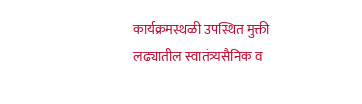कार्यक्रमस्थळी उपस्थित मुक्ती लढ्यातील स्वातंत्र्यसैनिक व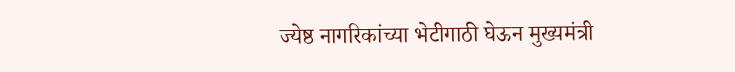ज्येष्ठ नागरिकांच्या भेटीगाठी घेऊन मुख्यमंत्री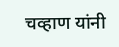चव्हाण यांनी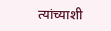त्यांच्याशी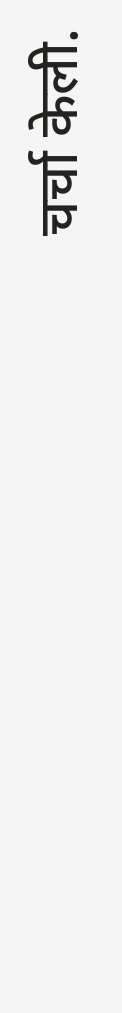चर्चा केली.